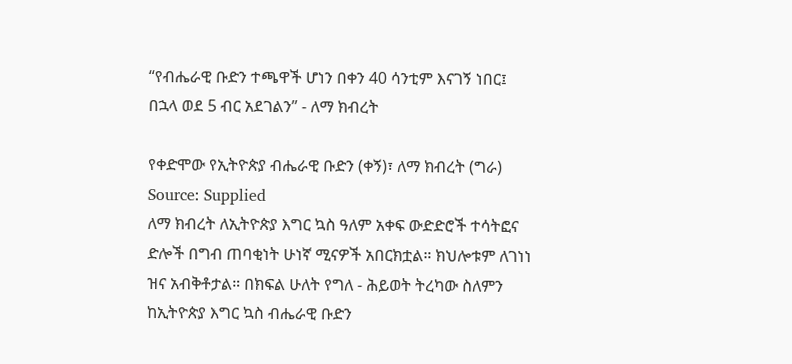“የብሔራዊ ቡድን ተጫዋች ሆነን በቀን 40 ሳንቲም እናገኝ ነበር፤ በኋላ ወደ 5 ብር አደገልን” - ለማ ክብረት

የቀድሞው የኢትዮጵያ ብሔራዊ ቡድን (ቀኝ)፣ ለማ ክብረት (ግራ) Source: Supplied
ለማ ክብረት ለኢትዮጵያ እግር ኳስ ዓለም አቀፍ ውድድሮች ተሳትፎና ድሎች በግብ ጠባቂነት ሁነኛ ሚናዎች አበርክቷል። ክህሎቱም ለገነነ ዝና አብቅቶታል። በክፍል ሁለት የግለ - ሕይወት ትረካው ስለምን ከኢትዮጵያ እግር ኳስ ብሔራዊ ቡድን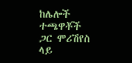ከሌሎች ተጫዋቾች ጋር ሞሪሽየስ ላይ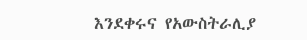እንደቀሩና የአውስትራሊያ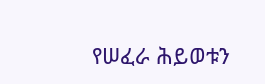የሠፈራ ሕይወቱን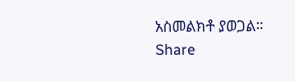አስመልክቶ ያወጋል።
Share